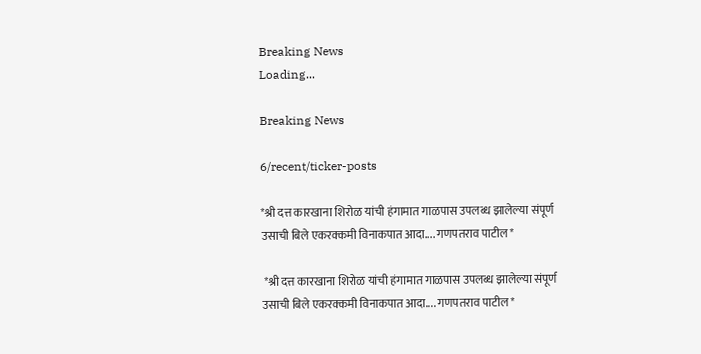Breaking News
Loading...

Breaking News

6/recent/ticker-posts

*श्री दत्त कारखाना शिरोळ यांची हंगामात गाळपास उपलब्ध झालेल्या संपूर्ण उसाची बिले एकरक्कमी विनाकपात आदा.... गणपतराव पाटील*

 *श्री दत्त कारखाना शिरोळ यांची हंगामात गाळपास उपलब्ध झालेल्या संपूर्ण उसाची बिले एकरक्कमी विनाकपात आदा.... गणपतराव पाटील*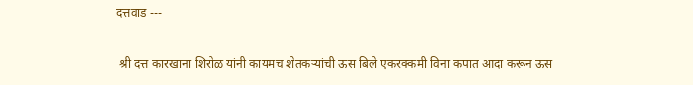दत्तवाड ---

 श्री दत्त कारखाना शिरोळ यांनी कायमच शेतकऱ्यांची ऊस बिले एकरक्कमी विना कपात आदा करून ऊस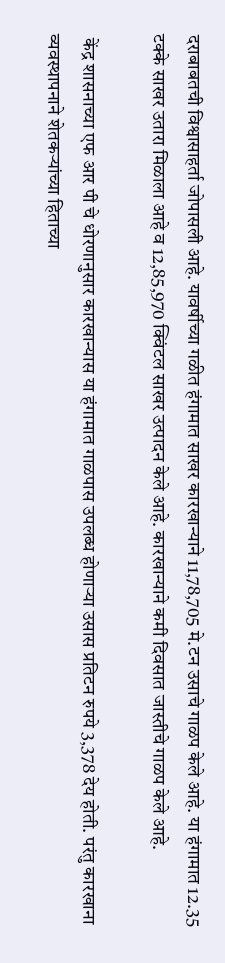दराबाबतची विश्वासाहर्ता जोपासली आहे. यावर्षीच्या गळीत हंगामात साखर कारखान्याने 11,78,705 मे.टन उसाचे गाळप केले आहे. या हंगामात 12.35 टक्के साखर उतारा मिळाला आहे व 12,85,970 क्विंटल साखर उत्पादन केले आहे. कारखान्याने कमी दिवसात जास्तीचे गाळप केले आहे.

 केंद्र शासनाच्या एफ आर पी चे धोरणानुसार कारखान्यास या हंगामात गाळपास उपलब्ध होणाऱ्या उसास प्रतिटन रुपये 3,378 देय होती. परंतु कारखाना व्यवस्थापनाने शेतकऱ्यांच्या हिताच्या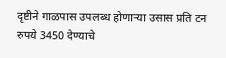दृष्टीने गाळपास उपलब्ध होणाऱ्या उसास प्रति टन रुपये 3450 देण्याचे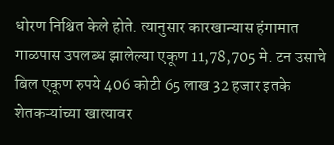धोरण निश्चित केले होते. त्यानुसार कारखान्यास हंगामात गाळपास उपलब्ध झालेल्या एकूण 11,78,705 मे. टन उसाचे बिल एकूण रुपये 406 कोटी 65 लाख 32 हजार इतके शेतकऱ्यांच्या खात्यावर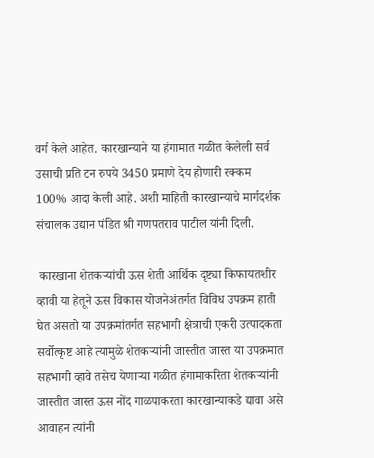वर्ग केले आहेत. कारखान्याने या हंगामात गळीत केलेली सर्व उसाची प्रति टन रुपये 3450 प्रमाणे देय होणारी रक्कम 100% आदा केली आहे. अशी माहिती कारखान्याचे मार्गदर्शक संचालक उद्यान पंडित श्री गणपतराव पाटील यांनी दिली.

 कारखाना शेतकऱ्यांची ऊस शेती आर्थिक दृष्ट्या किफायतशीर व्हावी या हेतूने ऊस विकास योजनेअंतर्गत विविध उपक्रम हाती घेत असतो या उपक्रमांतर्गत सहभागी क्षेत्राची एकरी उत्पादकता सर्वोत्कृष्ट आहे त्यामुळे शेतकऱ्यांनी जास्तीत जास्त या उपक्रमात सहभागी व्हावे तसेच येणाऱ्या गळीत हंगामाकरिता शेतकऱ्यांनी जास्तीत जास्त ऊस नोंद गाळपाकरता कारखान्याकडे द्यावा असे आवाहन त्यांनी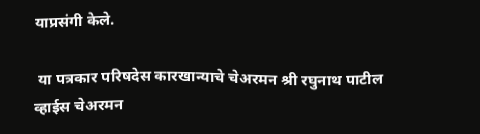याप्रसंगी केले.

 या पत्रकार परिषदेस कारखान्याचे चेअरमन श्री रघुनाथ पाटील व्हाईस चेअरमन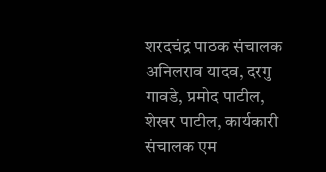शरदचंद्र पाठक संचालक अनिलराव यादव, दरगु गावडे, प्रमोद पाटील, शेखर पाटील, कार्यकारी संचालक एम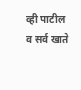व्ही पाटील व सर्व खाते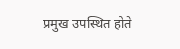प्रमुख उपस्थित होते